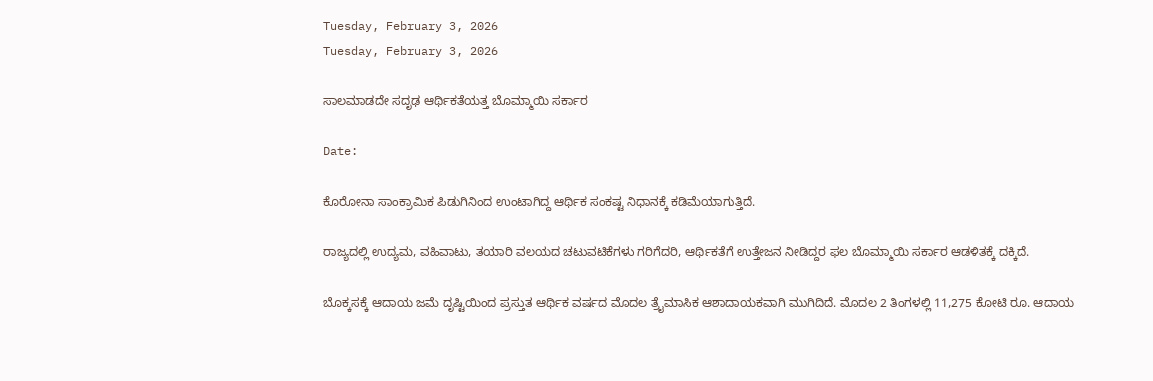Tuesday, February 3, 2026
Tuesday, February 3, 2026

ಸಾಲಮಾಡದೇ ಸದೃಢ ಆರ್ಥಿಕತೆಯತ್ತ ಬೊಮ್ಮಾಯಿ ಸರ್ಕಾರ

Date:

ಕೊರೋನಾ ಸಾಂಕ್ರಾಮಿಕ ಪಿಡುಗಿನಿಂದ ಉಂಟಾಗಿದ್ದ ಆರ್ಥಿಕ ಸಂಕಷ್ಟ ನಿಧಾನಕ್ಕೆ ಕಡಿಮೆಯಾಗುತ್ತಿದೆ.

ರಾಜ್ಯದಲ್ಲಿ ಉದ್ಯಮ, ವಹಿವಾಟು, ತಯಾರಿ ವಲಯದ ಚಟುವಟಿಕೆಗಳು ಗರಿಗೆದರಿ, ಆರ್ಥಿಕತೆಗೆ ಉತ್ತೇಜನ ನೀಡಿದ್ದರ ಫಲ ಬೊಮ್ಮಾಯಿ ಸರ್ಕಾರ ಆಡಳಿತಕ್ಕೆ ದಕ್ಕಿದೆ.

ಬೊಕ್ಕಸಕ್ಕೆ ಆದಾಯ ಜಮೆ ದೃಷ್ಟಿಯಿಂದ ಪ್ರಸ್ತುತ ಆರ್ಥಿಕ ವರ್ಷದ ಮೊದಲ ತ್ರೖೆಮಾಸಿಕ ಆಶಾದಾಯಕವಾಗಿ ಮುಗಿದಿದೆ. ಮೊದಲ 2 ತಿಂಗಳಲ್ಲಿ 11,275 ಕೋಟಿ ರೂ. ಆದಾಯ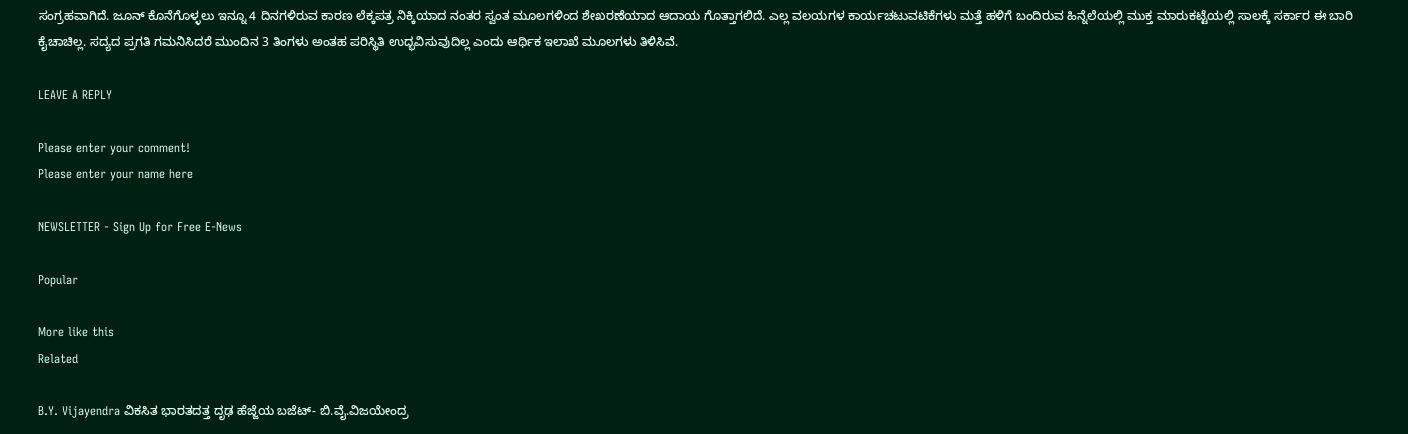ಸಂಗ್ರಹವಾಗಿದೆ. ಜೂನ್ ಕೊನೆಗೊಳ್ಳಲು ಇನ್ನೂ 4 ದಿನಗಳಿರುವ ಕಾರಣ ಲೆಕ್ಕಪತ್ರ ನಿಕ್ಕಿಯಾದ ನಂತರ ಸ್ವಂತ ಮೂಲಗಳಿಂದ ಶೇಖರಣೆಯಾದ ಆದಾಯ ಗೊತ್ತಾಗಲಿದೆ. ಎಲ್ಲ ವಲಯಗಳ ಕಾರ್ಯಚಟುವಟಿಕೆಗಳು ಮತ್ತೆ ಹಳಿಗೆ ಬಂದಿರುವ ಹಿನ್ನೆಲೆಯಲ್ಲಿ ಮುಕ್ತ ಮಾರುಕಟ್ಟೆಯಲ್ಲಿ ಸಾಲಕ್ಕೆ ಸರ್ಕಾರ ಈ ಬಾರಿ ಕೈಚಾಚಿಲ್ಲ. ಸದ್ಯದ ಪ್ರಗತಿ ಗಮನಿಸಿದರೆ ಮುಂದಿನ 3 ತಿಂಗಳು ಅಂತಹ ಪರಿಸ್ಥಿತಿ ಉದ್ಭವಿಸುವುದಿಲ್ಲ ಎಂದು ಆರ್ಥಿಕ ಇಲಾಖೆ ಮೂಲಗಳು ತಿಳಿಸಿವೆ.

LEAVE A REPLY

Please enter your comment!
Please enter your name here

NEWSLETTER - Sign Up for Free E-News

Popular

More like this
Related

B.Y. Vijayendra ವಿಕಸಿತ ಭಾರತದತ್ತ ದೃಢ ಹೆಜ್ಜೆಯ ಬಜೆಟ್- ಬಿ.ವೈ.ವಿಜಯೇಂದ್ರ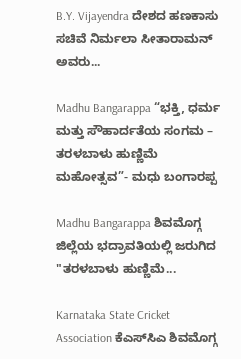B.Y. Vijayendra ದೇಶದ ಹಣಕಾಸು ಸಚಿವೆ ನಿರ್ಮಲಾ ಸೀತಾರಾಮನ್ ಅವರು...

Madhu Bangarappa “ಭಕ್ತಿ, ಧರ್ಮ ಮತ್ತು ಸೌಹಾರ್ದತೆಯ ಸಂಗಮ – ತರಳಬಾಳು ಹುಣ್ಣಿಮೆ ಮಹೋತ್ಸವ”- ಮಧು ಬಂಗಾರಪ್ಪ

Madhu Bangarappa ಶಿವಮೊಗ್ಗ ಜಿಲ್ಲೆಯ ಭದ್ರಾವತಿಯಲ್ಲಿ ಜರುಗಿದ "ತರಳಬಾಳು ಹುಣ್ಣಿಮೆ...

Karnataka State Cricket Association ಕೆಎಸ್‌ಸಿಎ ಶಿವಮೊಗ್ಗ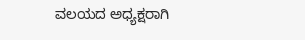ವಲಯದ ಅಧ್ಯಕ್ಷರಾಗಿ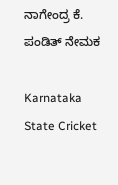ನಾಗೇಂದ್ರ ಕೆ. ಪಂಡಿತ್ ನೇಮಕ

Karnataka State Cricket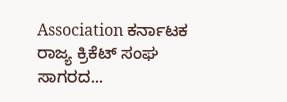Association ಕರ್ನಾಟಕ ರಾಜ್ಯ ಕ್ರಿಕೆಟ್ ಸಂಘ ಸಾಗರದ...